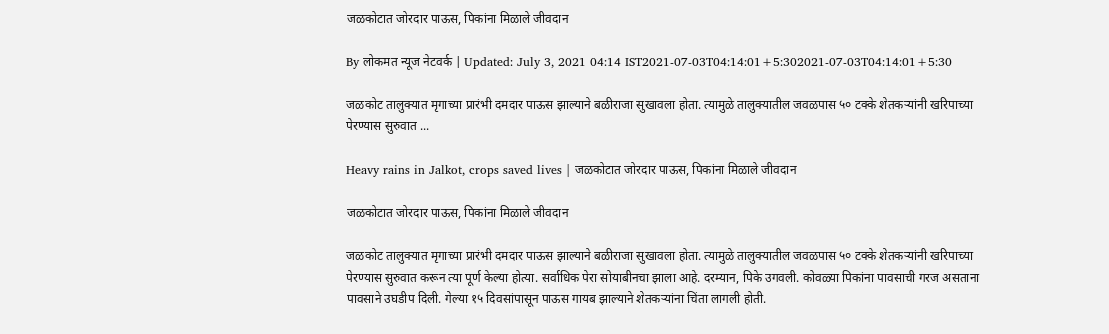जळकोटात जोरदार पाऊस, पिकांना मिळाले जीवदान

By लोकमत न्यूज नेटवर्क | Updated: July 3, 2021 04:14 IST2021-07-03T04:14:01+5:302021-07-03T04:14:01+5:30

जळकोट तालुक्यात मृगाच्या प्रारंभी दमदार पाऊस झाल्याने बळीराजा सुखावला होता. त्यामुळे तालुक्यातील जवळपास ५० टक्के शेतकऱ्यांनी खरिपाच्या पेरण्यास सुरुवात ...

Heavy rains in Jalkot, crops saved lives | जळकोटात जोरदार पाऊस, पिकांना मिळाले जीवदान

जळकोटात जोरदार पाऊस, पिकांना मिळाले जीवदान

जळकोट तालुक्यात मृगाच्या प्रारंभी दमदार पाऊस झाल्याने बळीराजा सुखावला होता. त्यामुळे तालुक्यातील जवळपास ५० टक्के शेतकऱ्यांनी खरिपाच्या पेरण्यास सुरुवात करून त्या पूर्ण केल्या होत्या. सर्वाधिक पेरा सोयाबीनचा झाला आहे. दरम्यान, पिके उगवली. कोवळ्या पिकांना पावसाची गरज असताना पावसाने उघडीप दिली. गेल्या १५ दिवसांपासून पाऊस गायब झाल्याने शेतकऱ्यांना चिंता लागली होती.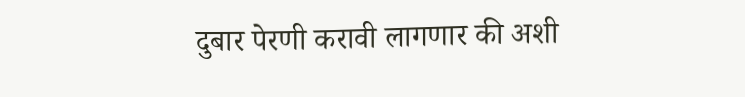दुबार पेरणी करावी लागणार की अशी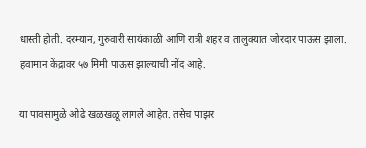धास्ती होती. दरम्यान, गुरुवारी सायंकाळी आणि रात्री शहर व तालुक्यात जोरदार पाऊस झाला. हवामान केंद्रावर ५७ मिमी पाऊस झाल्याची नोंद आहे.

या पावसामुळे ओढे खळखळू लागले आहेत. तसेच पाझर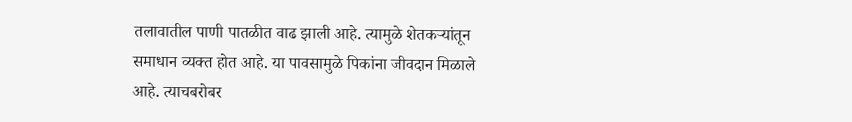तलावातील पाणी पातळीत वाढ झाली आहे. त्यामुळे शेतकऱ्यांतून समाधान व्यक्त होत आहे. या पावसामुळे पिकांना जीवदान मिळाले आहे. त्याचबरोबर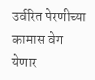उर्वरित पेरणीच्या कामास वेग येणार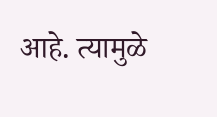आहे. त्यामुळे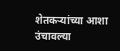शेतकऱ्यांच्या आशा उंचावल्या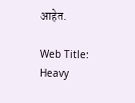आहेत.

Web Title: Heavy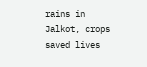rains in Jalkot, crops saved lives